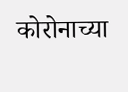कोरोनाच्या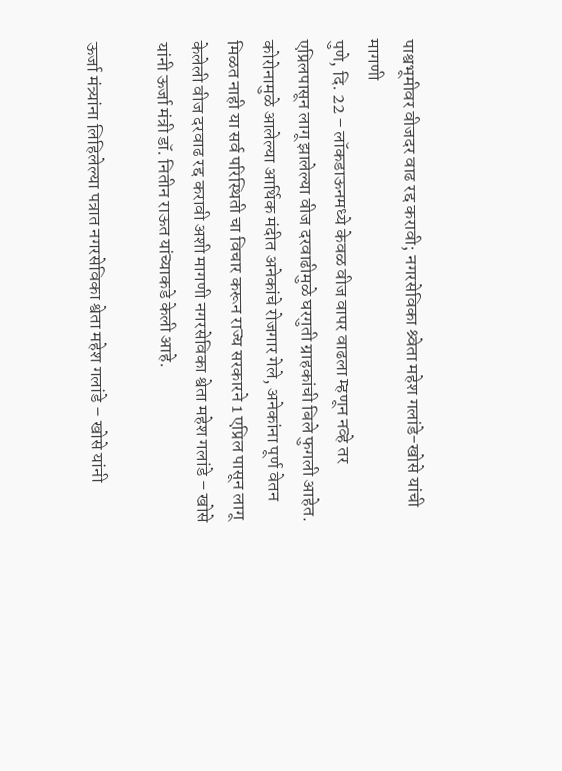पाश्वभूमीवर वीजदर वाढ रद्द करावी; नगरसेविका श्र्वेता महेश गलांडे-खोसे यांची मागणी
पुणे, दि. 22 – लॉकडाऊनमध्ये केवळ वीज वापर वाढला म्हणून नव्हे तर एप्रिलपासून लागू झालेल्या वीज दरवाढीमुळे घरगुती ग्राहकांची बिले फुगली आहेत. कोरोनामुळे आलेल्या आर्थिक मंदीत अनेकांचे रोजगार गेले, अनेकांना पूर्ण वेतन मिळत नाही या सर्व परिस्थिती चा विचार करून राज्य सरकारने 1 एप्रिल पासून लागू केलेली वीज दरवाढ रद्द करावी अशी मागणी नगरसेविका श्वेता महेश गलांडे – खोसे यांनी ऊर्जा मंत्री डॉ. नितीन राऊत यांच्याकडे केली आहे.

ऊर्जा मंत्र्यांना लिहिलेल्या पत्रात नगरसेविका श्वेता महेश गलांडे – खोसे यांनी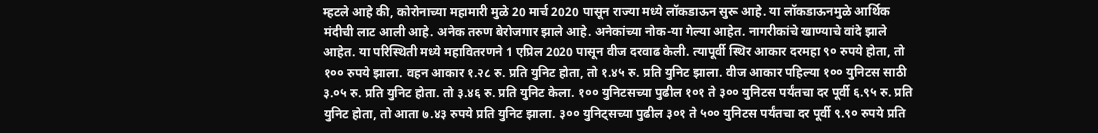म्हटले आहे की, कोरोनाच्या महामारी मुळे 20 मार्च 2020 पासून राज्या मध्ये लॉकडाऊन सुरू आहे. या लॉकडाऊनमुळे आर्थिक मंदीची लाट आली आहे. अनेक तरुण बेरोजगार झाले आहे. अनेकांच्या नोक-या गेल्या आहेत. नागरीकांचे खाण्याचे वांदे झाले आहेत. या परिस्थिती मध्ये महावितरणने 1 एप्रिल 2020 पासून वीज दरवाढ केली. त्यापूर्वी स्थिर आकार दरमहा ९० रुपये होता, तो १०० रुपये झाला. वहन आकार १.२८ रु. प्रति युनिट होता, तो १.४५ रु. प्रति युनिट झाला. वीज आकार पहिल्या १०० युनिटस साठी ३.०५ रु. प्रति युनिट होता. तो ३.४६ रु. प्रति युनिट केला. १०० युनिटसच्या पुढील १०१ ते ३०० युनिटस पर्यंतचा दर पूर्वी ६.९५ रु. प्रति युनिट होता, तो आता ७.४३ रुपये प्रति युनिट झाला. ३०० युनिट्सच्या पुढील ३०१ ते ५०० युनिटस पर्यंतचा दर पूर्वी ९.९० रुपये प्रति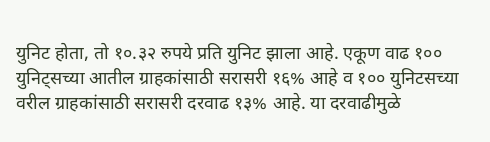युनिट होता, तो १०.३२ रुपये प्रति युनिट झाला आहे. एकूण वाढ १०० युनिट्सच्या आतील ग्राहकांसाठी सरासरी १६% आहे व १०० युनिटसच्या वरील ग्राहकांसाठी सरासरी दरवाढ १३% आहे. या दरवाढीमुळे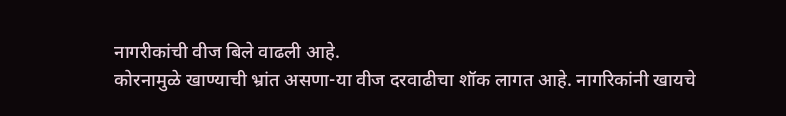नागरीकांची वीज बिले वाढली आहे.
कोरनामुळे खाण्याची भ्रांत असणा-या वीज दरवाढीचा शॉक लागत आहे. नागरिकांनी खायचे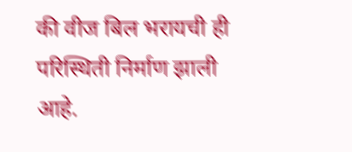की वीज बिल भरायची ही परिस्थिती निर्माण झाली आहे.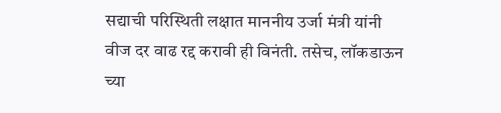सद्याची परिस्थिती लक्षात माननीय उर्जा मंत्री यांनी वीज दर वाढ रद्द करावी ही विनंती. तसेच, लॉकडाऊन च्या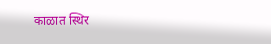काळात स्थिर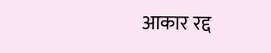आकार रद्द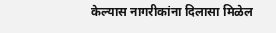केल्यास नागरीकांना दिलासा मिळेल